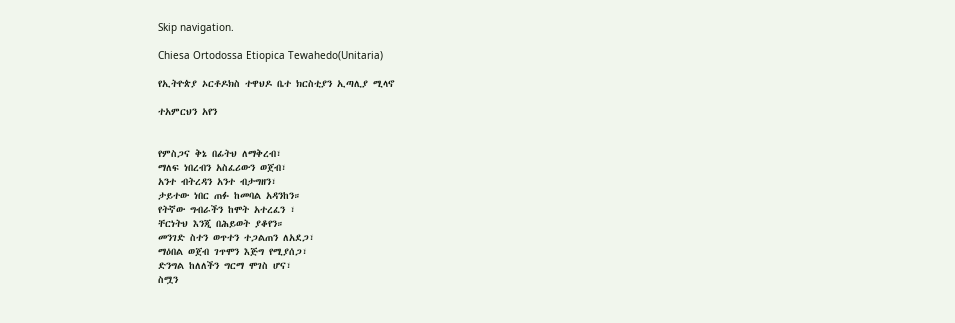Skip navigation.

Chiesa Ortodossa Etiopica Tewahedo(Unitaria)

የኢትዮጵያ ኦርቶዶክስ ተዋህዶ ቤተ ክርስቲያን ኢጣሊያ ሚላኖ

ተአምርህን አየን


የምስጋና ቅኔ በፊትህ ለማቅረብ፣
ማለፍ ነበረብን አስፈሪውን ወጀብ፣
አንተ ብትረዳን አንተ ብታግዘን፣
ታይተው ነበር ጠፉ ከመባል አዳንከን።
የትኛው ግብራችን ከሞት አተረፈን ፣
ቸርነትህ እንጂ በሕይወት ያቆየን።
መንገድ ስተን ወጥተን ተጋልጠን ለአደጋ፣
ማዕበል ወጀብ ገጥሞን እጅግ የሚያሰጋ፣
ድንግል ከለለችን ግርማ ሞገስ ሆና፣
ስሟን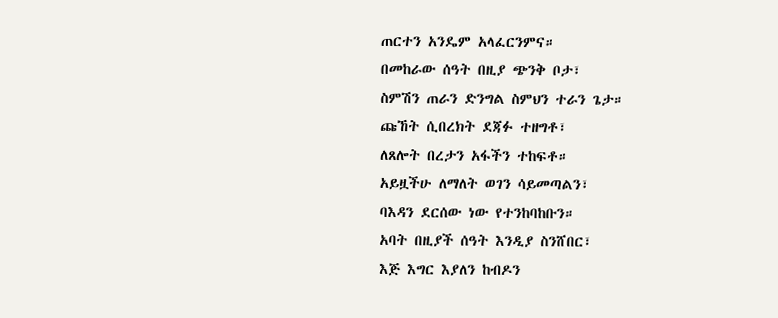ጠርተን አንዴም አላፈርንምና።
በመከራው ሰዓት በዚያ ጭንቅ ቦታ፣
ስምሽን ጠራን ድንግል ስምህን ተራን ጌታ።
ጩኸት ሲበረክት ደጃፉ ተዘግቶ፣
ለጸሎት በረታን አፋችን ተከፍቶ።
አይዟችሁ ለማለት ወገን ሳይመጣልን፣
ባእዳን ደርሰው ነው የተንከባከቡን።
አባት በዚያች ሰዓት እንዲያ ስንሸበር፣
እጅ እግር እያለን ከብዶን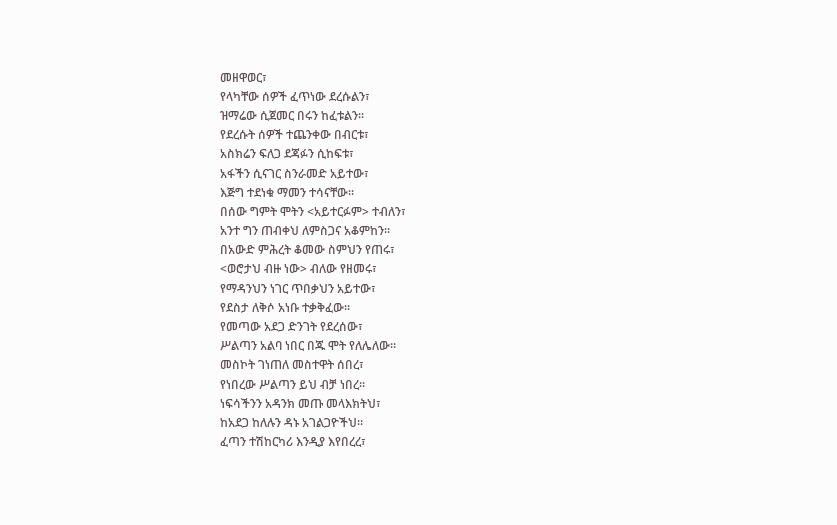መዘዋወር፣
የላካቸው ሰዎች ፈጥነው ደረሱልን፣
ዝማሬው ሲጀመር በሩን ከፈቱልን።
የደረሱት ሰዎች ተጨንቀው በብርቱ፣
አስክሬን ፍለጋ ደጃፉን ሲከፍቱ፣
አፋችን ሲናገር ስንራመድ አይተው፣
እጅግ ተደነቁ ማመን ተሳናቸው።
በሰው ግምት ሞትን <አይተርፉም> ተብለን፣
አንተ ግን ጠብቀህ ለምስጋና አቆምከን።
በአውድ ምሕረት ቆመው ስምህን የጠሩ፣
<ወሮታህ ብዙ ነው> ብለው የዘመሩ፣
የማዳንህን ነገር ጥበቃህን አይተው፣
የደስታ ለቅሶ አነቡ ተቃቅፈው።
የመጣው አደጋ ድንገት የደረሰው፣
ሥልጣን አልባ ነበር በጁ ሞት የለሌለው።
መስኮት ገነጠለ መስተዋት ሰበረ፣
የነበረው ሥልጣን ይህ ብቻ ነበረ።
ነፍሳችንን አዳንክ መጡ መላእክትህ፣
ከአደጋ ከለሉን ዳኑ አገልጋዮችህ።
ፈጣን ተሽከርካሪ እንዲያ እየበረረ፣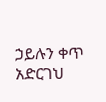ኃይሉን ቀጥ አድርገህ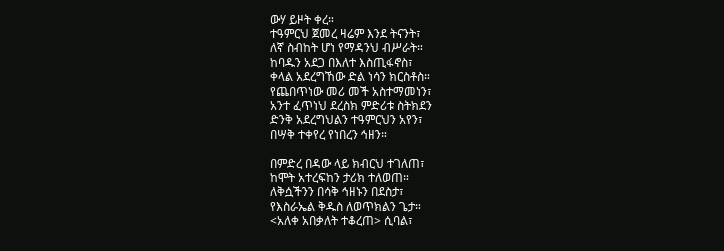ውሃ ይዞት ቀረ።
ተዓምርህ ጀመረ ዛሬም እንደ ትናንት፣
ለኛ ስብከት ሆነ የማዳንህ ብሥራት።
ከባዱን አደጋ በእለተ እስጢፋኖስ፣
ቀላል አደረግኸው ድል ነሳን ክርስቶስ።
የጨበጥነው መሪ መች አስተማመነን፣
አንተ ፈጥነህ ደረስክ ምድሪቱ ስትክደን
ድንቅ አደረግህልን ተዓምርህን አየን፣
በሣቅ ተቀየረ የነበረን ኅዘን።

በምድረ በዳው ላይ ክብርህ ተገለጠ፣
ከሞት አተረፍከን ታሪክ ተለወጠ።
ለቅሷችንን በሳቅ ኅዘኑን በደስታ፣
የእስራኤል ቅዱስ ለወጥክልን ጌታ።
<አለቀ አበቃለት ተቆረጠ> ሲባል፣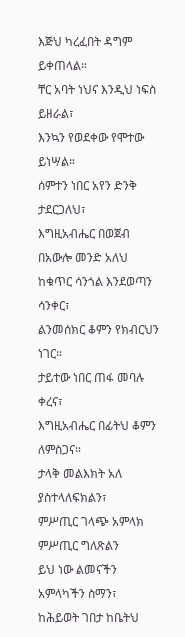እጅህ ካረፈበት ዳግም ይቀጠላል።
ቸር አባት ነህና እንዲህ ነፍስ ይዘራል፣
እንኳን የወደቀው የሞተው ይነሣል።
ሰምተን ነበር አየን ድንቅ ታደርጋለህ፣
እግዚአብሔር በወጀብ በአውሎ መንድ አለህ
ከቁጥር ሳንጎል እንደወጣን ሳንቀር፣
ልንመሰክር ቆምን የክብርህን ነገር።
ታይተው ነበር ጠፋ መባሉ ቀረና፣
እግዚአብሔር በፊትህ ቆምን ለምስጋና።
ታላቅ መልእክት አለ ያስተላለፍክልን፣
ምሥጢር ገላጭ አምላክ ምሥጢር ግለጽልን
ይህ ነው ልመናችን አምላካችን ስማን፣
ከሕይወት ገበታ ከቤትህ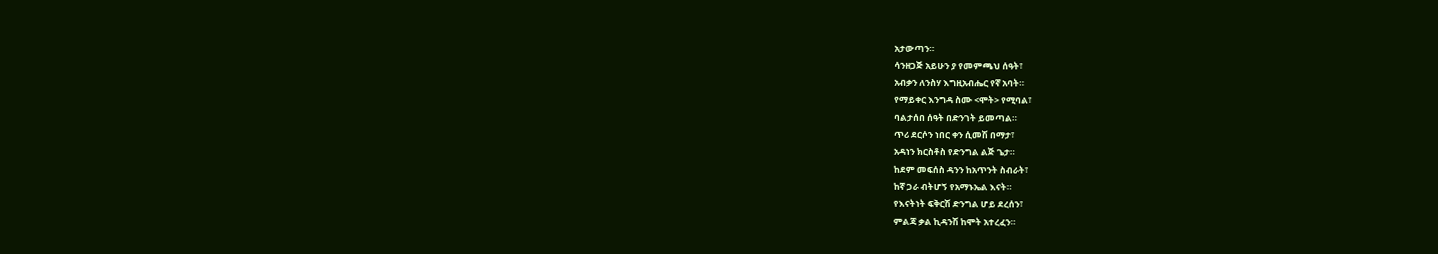አታውጣን።
ሳንዘጋጅ አይሁን ያ የመምጫህ ሰዓት፣
አብቃን ለንስሃ እግዚአብሔር የኛ አባት።
የማይቀር እንግዳ ስሙ <ሞት> የሚባል፣
ባልታሰበ ሰዓት በድንገት ይመጣል።
ጥሪ ደርሶን ነበር ቀን ሲመሽ በማታ፣
አዳነን ክርስቶስ የድንግል ልጅ ጌታ።
ከደም መፍሰስ ዳንን ከአጥንት ስብራት፣
ከኛ ጋራ ብትሆኝ የአማኑኤል እናት።
የእናትነት ፍቅርሽ ድንግል ሆይ ደረሰን፣
ምልጃ ቃል ኪዳንሽ ከሞት አተረፈን።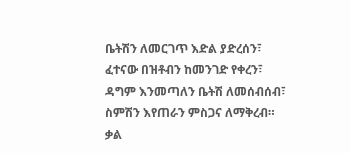ቤትሽን ለመርገጥ እድል ያድረሰን፣
ፈተናው በዝቶብን ከመንገድ የቀረን፣
ዳግም እንመጣለን ቤትሽ ለመሰብሰብ፣
ስምሽን እየጠራን ምስጋና ለማቅረብ።
ቃል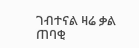ገብተናል ዛሬ ቃል ጠባቂ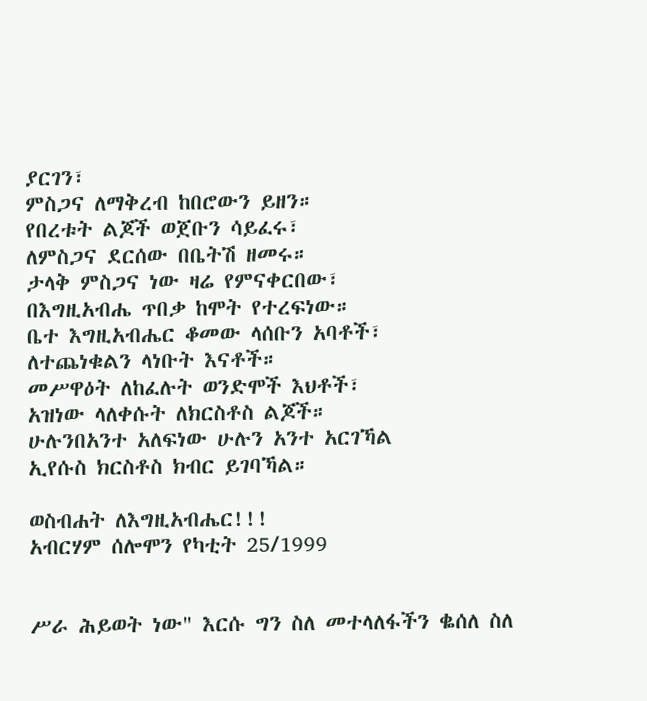ያርገን፣
ምስጋና ለማቅረብ ከበሮውን ይዘን።
የበረቱት ልጆች ወጀቡን ሳይፈሩ፣
ለምስጋና ደርሰው በቤትሽ ዘመሩ።
ታላቅ ምስጋና ነው ዛሬ የምናቀርበው፣
በእግዚአብሔ ጥበቃ ከሞት የተረፍነው።
ቤተ እግዚአብሔር ቆመው ላሰቡን አባቶች፣
ለተጨነቁልን ላነቡት እናቶች።
መሥዋዕት ለከፈሉት ወንድሞች እህቶች፣
አዝነው ላለቀሱት ለክርስቶስ ልጆች።
ሁሉንበአንተ አለፍነው ሁሉን አንተ አርገኻል
ኢየሱስ ክርስቶስ ክብር ይገባኻል።

ወስብሐት ለእግዚአብሔር!!!
አብርሃም ሰሎሞን የካቲት 25/1999


ሥራ ሕይወት ነው" እርሱ ግን ስለ መተላለፋችን ቈሰለ ስለ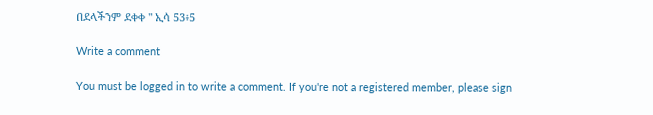በደላችንም ደቀቀ " ኢሳ 53፥5

Write a comment

You must be logged in to write a comment. If you're not a registered member, please sign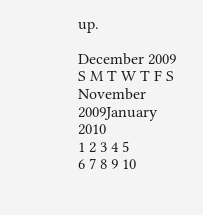up.

December 2009
S M T W T F S
November 2009January 2010
1 2 3 4 5
6 7 8 9 10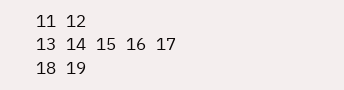11 12
13 14 15 16 17 18 19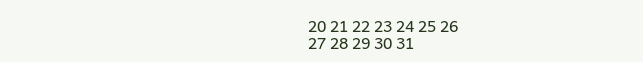20 21 22 23 24 25 26
27 28 29 30 31